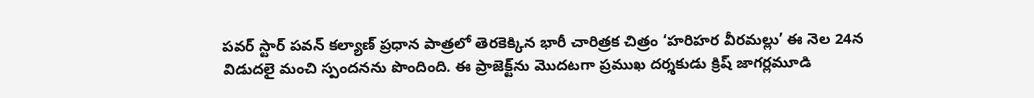పవర్ స్టార్ పవన్ కల్యాణ్ ప్రధాన పాత్రలో తెరకెక్కిన భారీ చారిత్రక చిత్రం ‘హరిహర వీరమల్లు’ ఈ నెల 24న విడుదలై మంచి స్పందనను పొందింది. ఈ ప్రాజెక్ట్‌ను మొదటగా ప్రముఖ దర్శకుడు క్రిష్ జాగర్లమూడి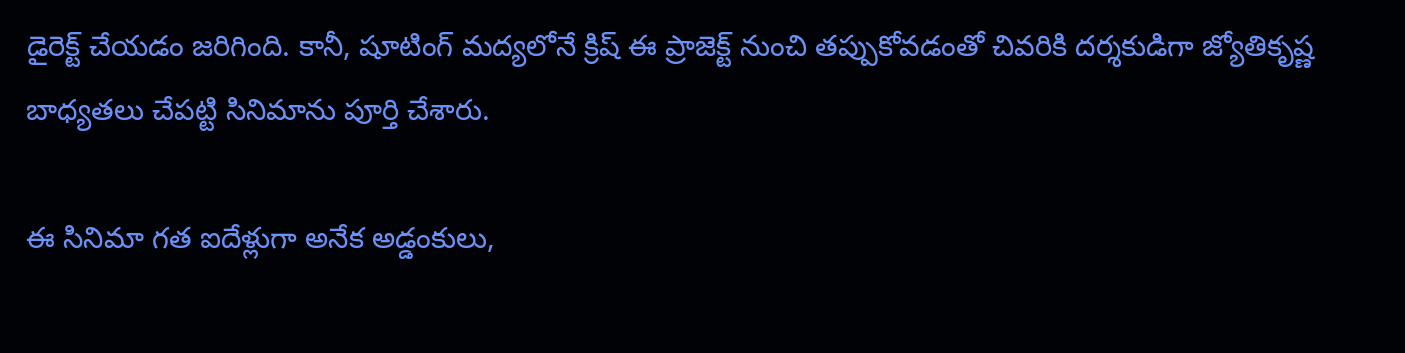డైరెక్ట్ చేయడం జరిగింది. కానీ, షూటింగ్ మద్యలోనే క్రిష్ ఈ ప్రాజెక్ట్‌ నుంచి తప్పుకోవడంతో చివరికి దర్శకుడిగా జ్యోతికృష్ణ బాధ్యతలు చేపట్టి సినిమాను పూర్తి చేశారు.

ఈ సినిమా గత ఐదేళ్లుగా అనేక అడ్డంకులు,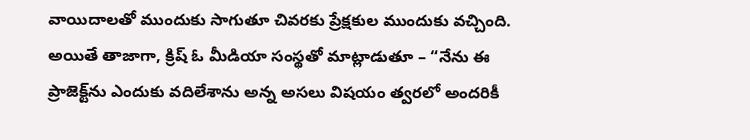వాయిదాలతో ముందుకు సాగుతూ చివరకు ప్రేక్షకుల ముందుకు వచ్చింది. అయితే తాజాగా, క్రిష్ ఓ మీడియా సంస్థతో మాట్లాడుతూ – “నేను ఈ ప్రాజెక్ట్‌ను ఎందుకు వదిలేశాను అన్న అసలు విషయం త్వరలో అందరికీ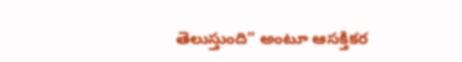తెలుస్తుంది” అంటూ ఆసక్తికర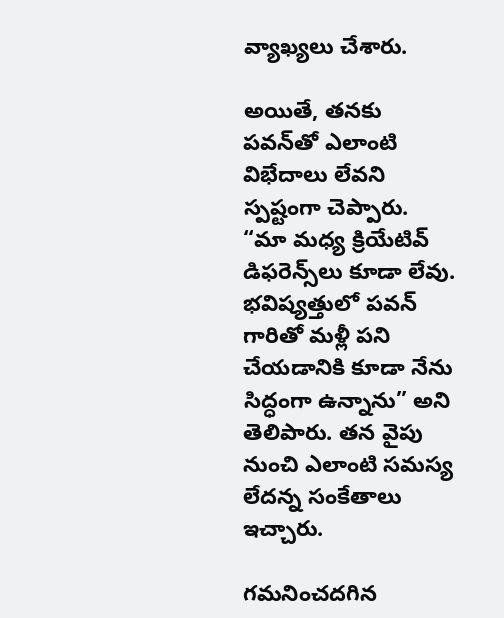వ్యాఖ్యలు చేశారు.

అయితే, తనకు పవన్‌తో ఎలాంటి విభేదాలు లేవని స్పష్టంగా చెప్పారు. “మా మధ్య క్రియేటివ్ డిఫరెన్స్‌లు కూడా లేవు. భవిష్యత్తులో పవన్ గారితో మళ్లీ పని చేయడానికి కూడా నేను సిద్ధంగా ఉన్నాను” అని తెలిపారు. తన వైపు నుంచి ఎలాంటి సమస్య లేదన్న సంకేతాలు ఇచ్చారు.

గమనించదగిన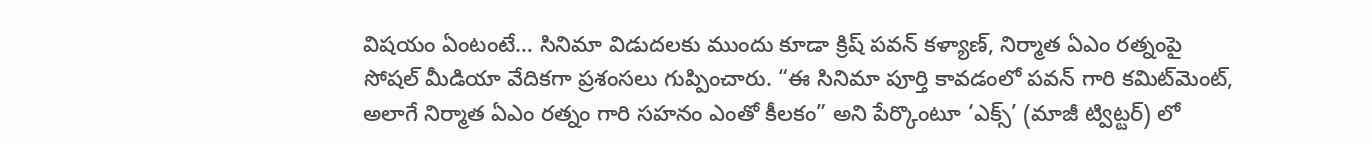విషయం ఏంటంటే… సినిమా విడుదలకు ముందు కూడా క్రిష్‌ పవన్ కళ్యాణ్, నిర్మాత ఏఎం రత్నంపై సోషల్ మీడియా వేదికగా ప్రశంసలు గుప్పించారు. “ఈ సినిమా పూర్తి కావడంలో పవన్ గారి కమిట్‌మెంట్, అలాగే నిర్మాత ఏఎం రత్నం గారి సహనం ఎంతో కీలకం” అని పేర్కొంటూ ‘ఎక్స్’ (మాజీ ట్విట్టర్‌) లో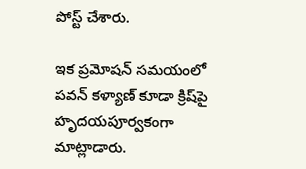పోస్ట్ చేశారు.

ఇక ప్రమోషన్‌ సమయంలో పవన్ కళ్యాణ్ కూడా క్రిష్‌పై హృదయపూర్వకంగా మాట్లాడారు.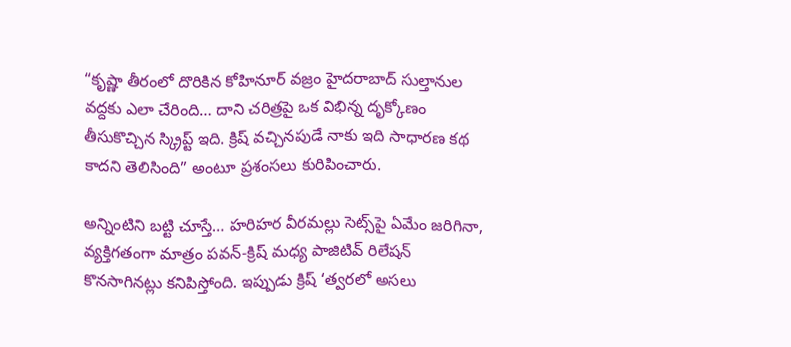“కృష్ణా తీరంలో దొరికిన కోహినూర్ వజ్రం హైదరాబాద్ సుల్తానుల వద్దకు ఎలా చేరింది… దాని చరిత్రపై ఒక విభిన్న దృక్కోణం తీసుకొచ్చిన స్క్రిప్ట్ ఇది. క్రిష్ వచ్చినపుడే నాకు ఇది సాధారణ కథ కాదని తెలిసింది” అంటూ ప్రశంసలు కురిపించారు.

అన్నింటిని బట్టి చూస్తే… హరిహర వీరమల్లు సెట్స్‌పై ఏమేం జరిగినా, వ్యక్తిగతంగా మాత్రం పవన్-క్రిష్ మధ్య పాజిటివ్ రిలేషన్ కొనసాగినట్లు కనిపిస్తోంది. ఇప్పుడు క్రిష్ ‘త్వరలో అసలు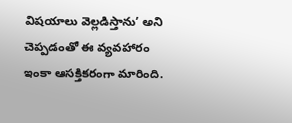విషయాలు వెల్లడిస్తాను’ అని చెప్పడంతో ఈ వ్యవహారం ఇంకా ఆసక్తికరంగా మారింది.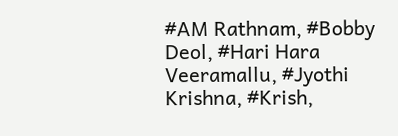#AM Rathnam, #Bobby Deol, #Hari Hara Veeramallu, #Jyothi Krishna, #Krish,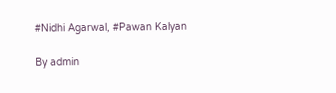#Nidhi Agarwal, #Pawan Kalyan

By admin